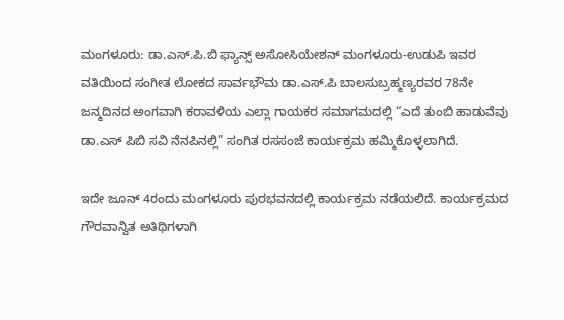ಮಂಗಳೂರು: ಡಾ.ಎಸ್.ಪಿ.ಬಿ ಫ್ಯಾನ್ಸ್ ಅಸೋಸಿಯೇಶನ್ ಮಂಗಳೂರು-ಉಡುಪಿ ಇವರ ವತಿಯಿಂದ ಸಂಗೀತ ಲೋಕದ ಸಾರ್ವಭೌಮ ಡಾ.ಎಸ್.ಪಿ ಬಾಲಸುಬ್ರಹ್ಮಣ್ಯರವರ 78ನೇ ಜನ್ಮದಿನದ ಅಂಗವಾಗಿ ಕರಾವಳಿಯ ಎಲ್ಲಾ ಗಾಯಕರ ಸಮಾಗಮದಲ್ಲಿ “ಎದೆ ತುಂಬಿ ಹಾಡುವೆವು ಡಾ.ಎಸ್ ಪಿಬಿ ಸವಿ ನೆನಪಿನಲ್ಲಿ” ಸಂಗಿತ ರಸಸಂಜೆ ಕಾರ್ಯಕ್ರಮ ಹಮ್ಮಿಕೊಳ್ಳಲಾಗಿದೆ.

ಇದೇ ಜೂನ್ 4ರಂದು ಮಂಗಳೂರು ಪುರಭವನದಲ್ಲಿ ಕಾರ್ಯಕ್ರಮ ನಡೆಯಲಿದೆ. ಕಾರ್ಯಕ್ರಮದ ಗೌರವಾನ್ವಿತ ಅತಿಥಿಗಳಾಗಿ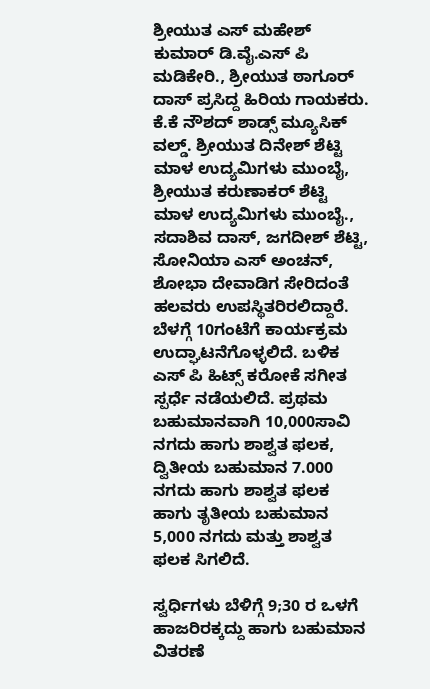ಶ್ರೀಯುತ ಎಸ್ ಮಹೇಶ್ ಕುಮಾರ್ ಡಿ.ವೈ.ಎಸ್ ಪಿ ಮಡಿಕೇರಿ., ಶ್ರೀಯುತ ಠಾಗೂರ್ ದಾಸ್ ಪ್ರಸಿದ್ದ ಹಿರಿಯ ಗಾಯಕರು. ಕೆ.ಕೆ ನೌಶದ್ ಶಾಡ್ಸ್ ಮ್ಯೂಸಿಕ್ ವಲ್ಡ್. ಶ್ರೀಯುತ ದಿನೇಶ್ ಶೆಟ್ಟಿ ಮಾಳ ಉದ್ಯಮಿಗಳು ಮುಂಬೈ, ಶ್ರೀಯುತ ಕರುಣಾಕರ್ ಶೆಟ್ಟಿ ಮಾಳ ಉದ್ಯಮಿಗಳು ಮುಂಬೈ., ಸದಾಶಿವ ದಾಸ್, ಜಗದೀಶ್ ಶೆಟ್ಟಿ, ಸೋನಿಯಾ ಎಸ್ ಅಂಚನ್, ಶೋಭಾ ದೇವಾಡಿಗ ಸೇರಿದಂತೆ ಹಲವರು ಉಪಸ್ಥಿತರಿರಲಿದ್ದಾರೆ.
ಬೆಳಗ್ಗೆ 10ಗಂಟೆಗೆ ಕಾರ್ಯಕ್ರಮ ಉದ್ಘಾಟನೆಗೊಳ್ಳಲಿದೆ. ಬಳಿಕ ಎಸ್ ಪಿ ಹಿಟ್ಸ್ ಕರೋಕೆ ಸಗೀತ ಸ್ಪರ್ಧೆ ನಡೆಯಲಿದೆ. ಪ್ರಥಮ ಬಹುಮಾನವಾಗಿ 10,000ಸಾವಿ ನಗದು ಹಾಗು ಶಾಶ್ವತ ಫಲಕ, ದ್ವಿತೀಯ ಬಹುಮಾನ 7.000 ನಗದು ಹಾಗು ಶಾಶ್ವತ ಫಲಕ ಹಾಗು ತೃತೀಯ ಬಹುಮಾನ 5,000 ನಗದು ಮತ್ತು ಶಾಶ್ವತ ಫಲಕ ಸಿಗಲಿದೆ.

ಸ್ವರ್ಧಿಗಳು ಬೆಳಿಗ್ಗೆ 9;30 ರ ಒಳಗೆ ಹಾಜರಿರಕ್ಕದ್ದು ಹಾಗು ಬಹುಮಾನ ವಿತರಣೆ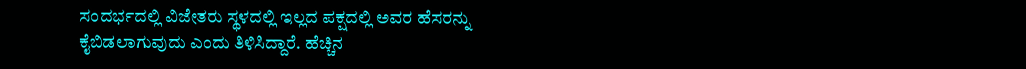ಸಂದರ್ಭದಲ್ಲಿ ವಿಜೇತರು ಸ್ಥಳದಲ್ಲಿ ಇಲ್ಲದ ಪಕ್ಷದಲ್ಲಿ ಅವರ ಹೆಸರನ್ನು ಕೈಬಿಡಲಾಗುವುದು ಎಂದು ತಿಳಿಸಿದ್ದಾರೆ. ಹೆಚ್ಚಿನ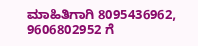ಮಾಹಿತಿಗಾಗಿ 8095436962, 9606802952 ಗೆ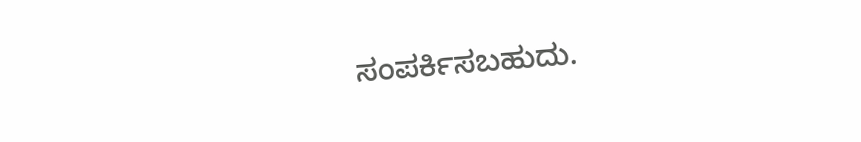ಸಂಪರ್ಕಿಸಬಹುದು.